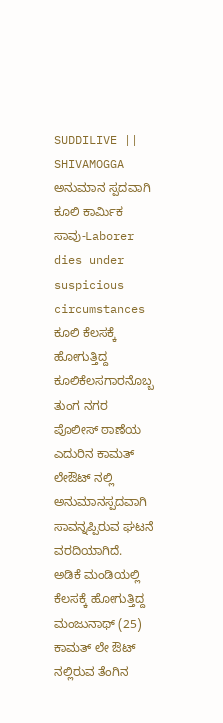SUDDILIVE || SHIVAMOGGA
ಅನುಮಾನ ಸ್ಪದವಾಗಿ ಕೂಲಿ ಕಾರ್ಮಿಕ ಸಾವು-Laborer dies under suspicious circumstances
ಕೂಲಿ ಕೆಲಸಕ್ಕೆ ಹೋಗುತ್ತಿದ್ದ ಕೂಲಿಕೆಲಸಗಾರನೊಬ್ಬ ತುಂಗ ನಗರ ಪೊಲೀಸ್ ಠಾಣೆಯ ಎದುರಿನ ಕಾಮತ್ ಲೇಔಟ್ ನಲ್ಲಿ ಅನುಮಾನಸ್ಪದವಾಗಿ ಸಾವನ್ನಪ್ಪಿರುವ ಘಟನೆ ವರದಿಯಾಗಿದೆ.
ಅಡಿಕೆ ಮಂಡಿಯಲ್ಲಿ ಕೆಲಸಕ್ಕೆ ಹೋಗುತ್ತಿದ್ದ ಮಂಜುನಾಥ್ (25) ಕಾಮತ್ ಲೇ ಔಟ್ ನಲ್ಲಿರುವ ತೆಂಗಿನ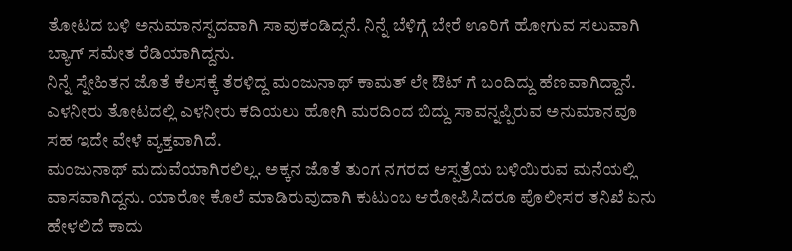ತೋಟದ ಬಳಿ ಅನುಮಾನಸ್ಪದವಾಗಿ ಸಾವುಕಂಡಿದ್ಸನೆ. ನಿನ್ನೆ ಬೆಳಿಗ್ಗೆ ಬೇರೆ ಊರಿಗೆ ಹೋಗುವ ಸಲುವಾಗಿ ಬ್ಯಾಗ್ ಸಮೇತ ರೆಡಿಯಾಗಿದ್ದನು.
ನಿನ್ನೆ ಸ್ನೇಹಿತನ ಜೊತೆ ಕೆಲಸಕ್ಕೆ ತೆರಳಿದ್ದ ಮಂಜುನಾಥ್ ಕಾಮತ್ ಲೇ ಔಟ್ ಗೆ ಬಂದಿದ್ದು ಹೆಣವಾಗಿದ್ದಾನೆ. ಎಳನೀರು ತೋಟದಲ್ಲಿ ಎಳನೀರು ಕದಿಯಲು ಹೋಗಿ ಮರದಿಂದ ಬಿದ್ದು ಸಾವನ್ನಪ್ಪಿರುವ ಅನುಮಾನವೂ ಸಹ ಇದೇ ವೇಳೆ ವ್ಯಕ್ತವಾಗಿದೆ.
ಮಂಜುನಾಥ್ ಮದುವೆಯಾಗಿರಲಿಲ್ಲ. ಅಕ್ಕನ ಜೊತೆ ತುಂಗ ನಗರದ ಆಸ್ಪತ್ರೆಯ ಬಳಿಯಿರುವ ಮನೆಯಲ್ಲಿ ವಾಸವಾಗಿದ್ದನು. ಯಾರೋ ಕೊಲೆ ಮಾಡಿರುವುದಾಗಿ ಕುಟುಂಬ ಆರೋಪಿಸಿದರೂ ಪೊಲೀಸರ ತನಿಖೆ ಏನು ಹೇಳಲಿದೆ ಕಾದು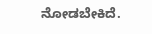ನೋಡಬೇಕಿದೆ.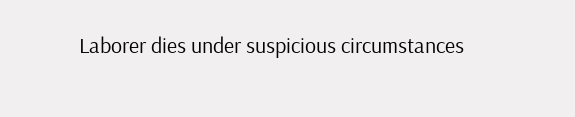Laborer dies under suspicious circumstances